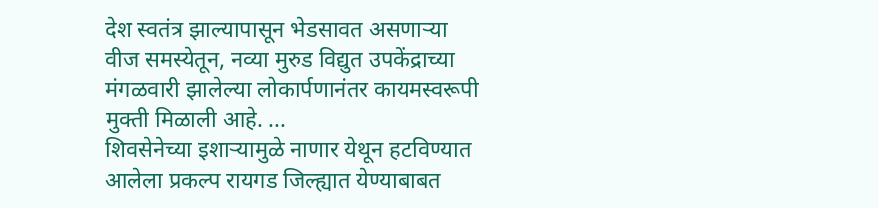देश स्वतंत्र झाल्यापासून भेडसावत असणाऱ्या वीज समस्येतून, नव्या मुरुड विद्युत उपकेंद्राच्या मंगळवारी झालेल्या लोकार्पणानंतर कायमस्वरूपी मुक्ती मिळाली आहे. ...
शिवसेनेच्या इशाऱ्यामुळे नाणार येथून हटविण्यात आलेला प्रकल्प रायगड जिल्ह्यात येण्याबाबत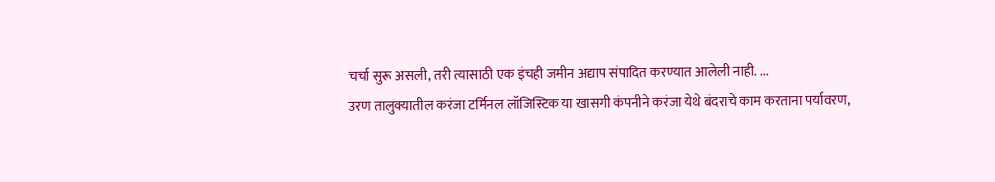चर्चा सुरू असली, तरी त्यासाठी एक इंचही जमीन अद्याप संपादित करण्यात आलेली नाही. ...
उरण तालुक्यातील करंजा टर्मिनल लॉजिस्टिक या खासगी कंपनीने करंजा येथे बंदराचे काम करताना पर्यावरण,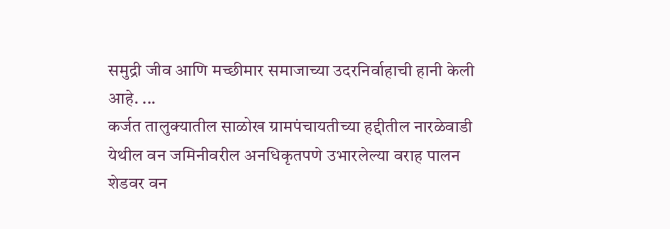समुद्री जीव आणि मच्छीमार समाजाच्या उदरनिर्वाहाची हानी केली आहे. ...
कर्जत तालुक्यातील साळोख ग्रामपंचायतीच्या हद्दीतील नारळेवाडी येथील वन जमिनीवरील अनधिकृतपणे उभारलेल्या वराह पालन शेडवर वन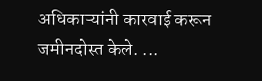अधिकाऱ्यांनी कारवाई करून जमीनदोस्त केले. ...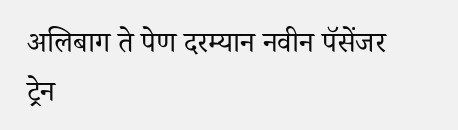अलिबाग ते पेण दरम्यान नवीन पॅसेंजर ट्रेन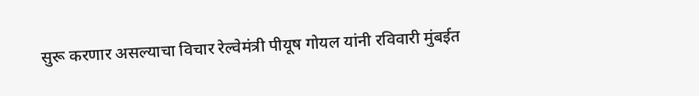सुरू करणार असल्याचा विचार रेल्वेमंत्री पीयूष गोयल यांनी रविवारी मुंबईत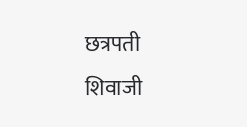छत्रपती शिवाजी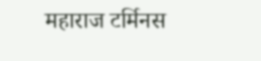महाराज टर्मिनस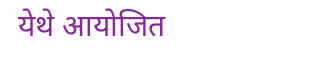येथे आयोजित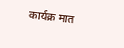कार्यक्र मात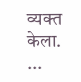व्यक्त केला. ...